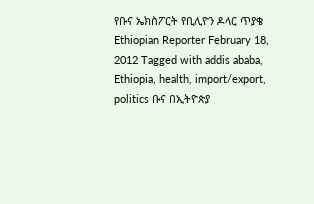የቡና ኤክስፖርት የቢሊዮን ዶላር ጥያቄ Ethiopian Reporter February 18, 2012 Tagged with addis ababa, Ethiopia, health, import/export, politics ቡና በኢትዮጵያ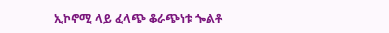ኢኮኖሚ ላይ ፈላጭ ቆራጭነቱ ጐልቶ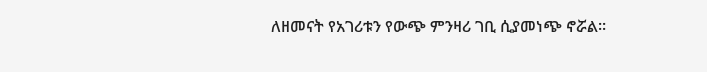ለዘመናት የአገሪቱን የውጭ ምንዛሪ ገቢ ሲያመነጭ ኖሯል፡፡